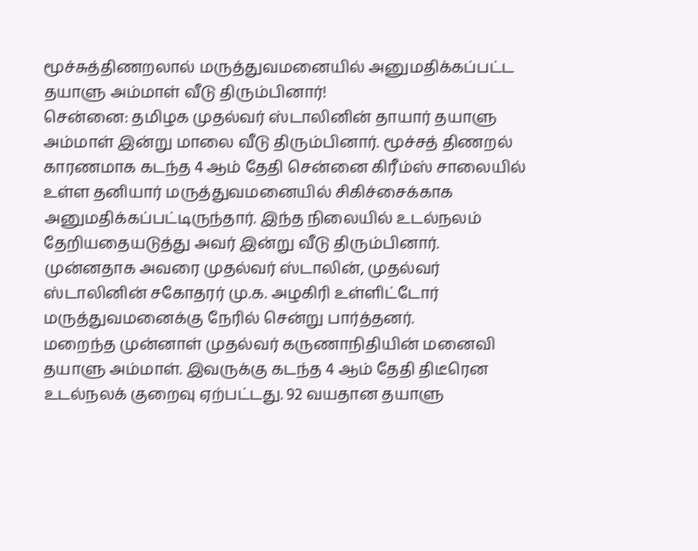மூச்சுத்திணறலால் மருத்துவமனையில் அனுமதிக்கப்பட்ட தயாளு அம்மாள் வீடு திரும்பினார்!
சென்னை: தமிழக முதல்வர் ஸ்டாலினின் தாயார் தயாளு அம்மாள் இன்று மாலை வீடு திரும்பினார். மூச்சத் திணறல் காரணமாக கடந்த 4 ஆம் தேதி சென்னை கிரீம்ஸ் சாலையில் உள்ள தனியார் மருத்துவமனையில் சிகிச்சைக்காக அனுமதிக்கப்பட்டிருந்தார். இந்த நிலையில் உடல்நலம் தேறியதையடுத்து அவர் இன்று வீடு திரும்பினார். முன்னதாக அவரை முதல்வர் ஸ்டாலின், முதல்வர் ஸ்டாலினின் சகோதரர் மு.க. அழகிரி உள்ளிட்டோர் மருத்துவமனைக்கு நேரில் சென்று பார்த்தனர்.
மறைந்த முன்னாள் முதல்வர் கருணாநிதியின் மனைவி தயாளு அம்மாள். இவருக்கு கடந்த 4 ஆம் தேதி திடீரென உடல்நலக் குறைவு ஏற்பட்டது. 92 வயதான தயாளு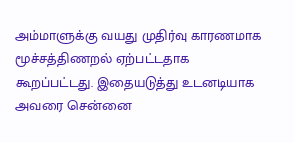அம்மாளுக்கு வயது முதிர்வு காரணமாக மூச்சத்திணறல் ஏற்பட்டதாக கூறப்பட்டது. இதையடுத்து உடனடியாக அவரை சென்னை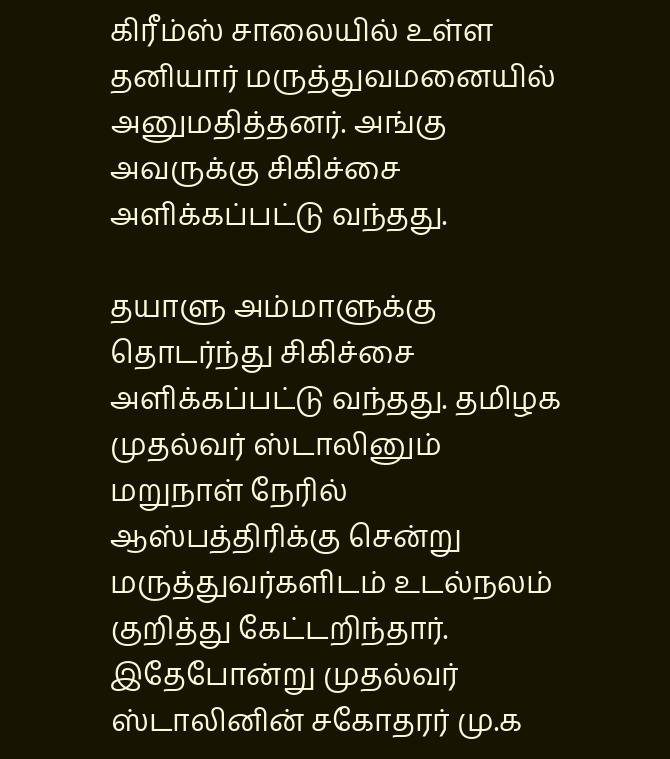கிரீம்ஸ் சாலையில் உள்ள தனியார் மருத்துவமனையில் அனுமதித்தனர். அங்கு அவருக்கு சிகிச்சை அளிக்கப்பட்டு வந்தது.

தயாளு அம்மாளுக்கு தொடர்ந்து சிகிச்சை அளிக்கப்பட்டு வந்தது. தமிழக முதல்வர் ஸ்டாலினும் மறுநாள் நேரில் ஆஸ்பத்திரிக்கு சென்று மருத்துவர்களிடம் உடல்நலம் குறித்து கேட்டறிந்தார். இதேபோன்று முதல்வர் ஸ்டாலினின் சகோதரர் மு.க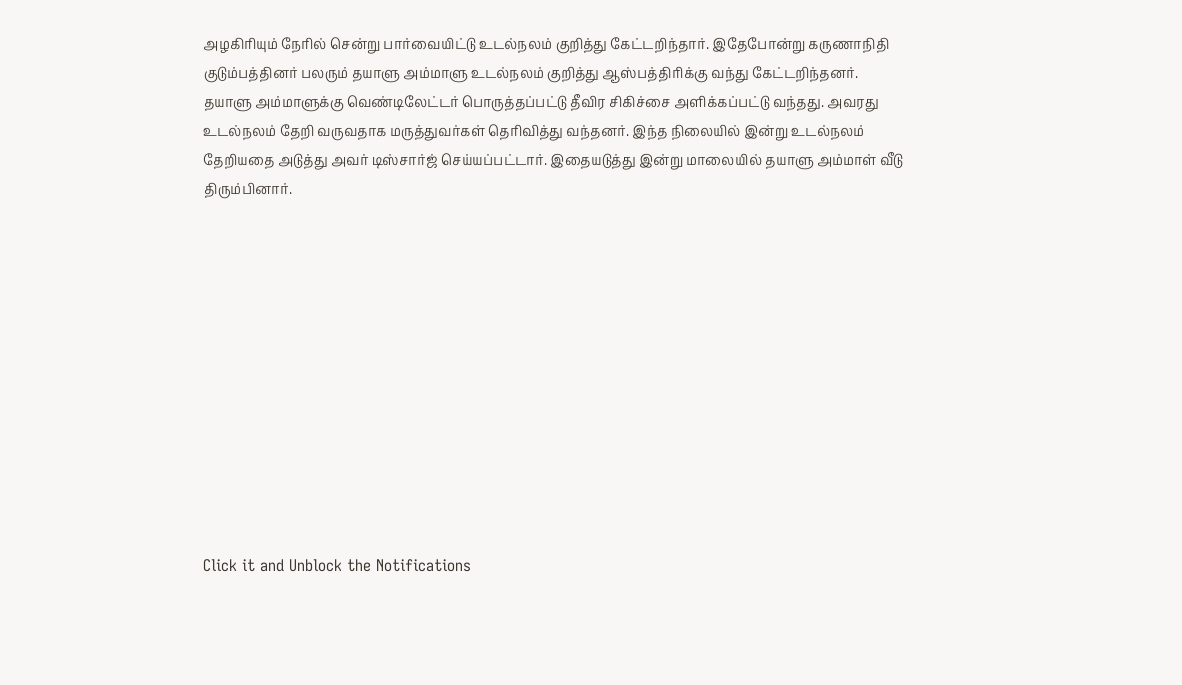அழகிரியும் நேரில் சென்று பார்வையிட்டு உடல்நலம் குறித்து கேட்டறிந்தார். இதேபோன்று கருணாநிதி குடும்பத்தினர் பலரும் தயாளு அம்மாளு உடல்நலம் குறித்து ஆஸ்பத்திரிக்கு வந்து கேட்டறிந்தனர்.
தயாளு அம்மாளுக்கு வெண்டிலேட்டர் பொருத்தப்பட்டு தீவிர சிகிச்சை அளிக்கப்பட்டு வந்தது. அவரது உடல்நலம் தேறி வருவதாக மருத்துவர்கள் தெரிவித்து வந்தனர். இந்த நிலையில் இன்று உடல்நலம் தேறியதை அடுத்து அவர் டிஸ்சார்ஜ் செய்யப்பட்டார். இதையடுத்து இன்று மாலையில் தயாளு அம்மாள் வீடு திரும்பினார்.












Click it and Unblock the Notifications